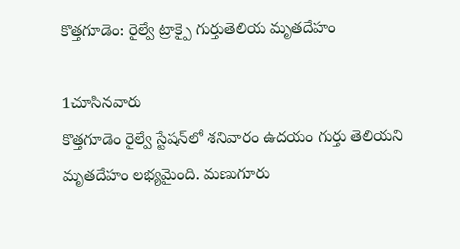కొత్తగూడెం: రైల్వే ట్రాక్పై గుర్తుతెలియ మృతదేహం

1చూసినవారు
కొత్తగూడెం రైల్వే స్టేషన్‌లో శనివారం ఉదయం గుర్తు తెలియని మృతదేహం లభ్యమైంది. మణుగూరు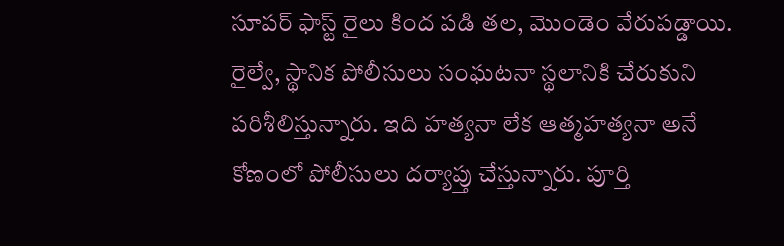సూపర్ ఫాస్ట్ రైలు కింద పడి తల, మొండెం వేరుపడ్డాయి. రైల్వే, స్థానిక పోలీసులు సంఘటనా స్థలానికి చేరుకుని పరిశీలిస్తున్నారు. ఇది హత్యనా లేక ఆత్మహత్యనా అనే కోణంలో పోలీసులు దర్యాప్తు చేస్తున్నారు. పూర్తి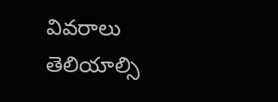వివరాలు తెలియాల్సి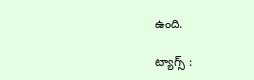ఉంది.

ట్యాగ్స్ :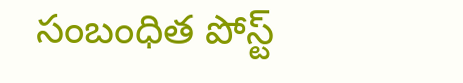సంబంధిత పోస్ట్